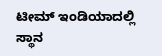ಟೀಮ್ ಇಂಡಿಯಾದಲ್ಲಿ ಸ್ಥಾನ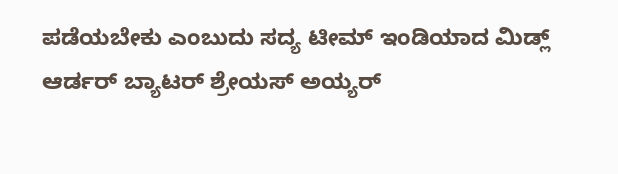ಪಡೆಯಬೇಕು ಎಂಬುದು ಸದ್ಯ ಟೀಮ್ ಇಂಡಿಯಾದ ಮಿಡ್ಲ್ ಆರ್ಡರ್ ಬ್ಯಾಟರ್ ಶ್ರೇಯಸ್ ಅಯ್ಯರ್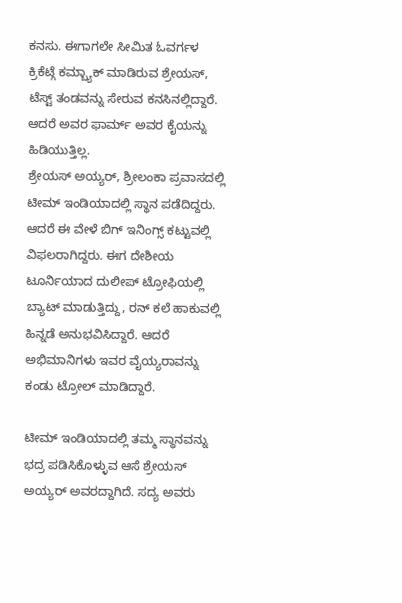ಕನಸು. ಈಗಾಗಲೇ ಸೀಮಿತ ಓವರ್ಗಳ ಕ್ರಿಕೆಟ್ಗೆ ಕಮ್ಬ್ಯಾಕ್ ಮಾಡಿರುವ ಶ್ರೇಯಸ್, ಟೆಸ್ಟ್ ತಂಡವನ್ನು ಸೇರುವ ಕನಸಿನಲ್ಲಿದ್ದಾರೆ. ಆದರೆ ಅವರ ಫಾರ್ಮ್ ಅವರ ಕೈಯನ್ನು ಹಿಡಿಯುತ್ತಿಲ್ಲ.
ಶ್ರೇಯಸ್ ಅಯ್ಯರ್, ಶ್ರೀಲಂಕಾ ಪ್ರವಾಸದಲ್ಲಿ ಟೀಮ್ ಇಂಡಿಯಾದಲ್ಲಿ ಸ್ಥಾನ ಪಡೆದಿದ್ದರು. ಆದರೆ ಈ ವೇಳೆ ಬಿಗ್ ಇನಿಂಗ್ಸ್ ಕಟ್ಟುವಲ್ಲಿ ವಿಫಲರಾಗಿದ್ದರು. ಈಗ ದೇಶೀಯ ಟೂರ್ನಿಯಾದ ದುಲೀಪ್ ಟ್ರೋಫಿಯಲ್ಲಿ ಬ್ಯಾಟ್ ಮಾಡುತ್ತಿದ್ದು, ರನ್ ಕಲೆ ಹಾಕುವಲ್ಲಿ ಹಿನ್ನಡೆ ಅನುಭವಿಸಿದ್ದಾರೆ. ಆದರೆ ಅಭಿಮಾನಿಗಳು ಇವರ ವೈಯ್ಯರಾವನ್ನು ಕಂಡು ಟ್ರೋಲ್ ಮಾಡಿದ್ದಾರೆ.

ಟೀಮ್ ಇಂಡಿಯಾದಲ್ಲಿ ತಮ್ಮ ಸ್ಥಾನವನ್ನು ಭದ್ರ ಪಡಿಸಿಕೊಳ್ಳುವ ಆಸೆ ಶ್ರೇಯಸ್ ಅಯ್ಯರ್ ಅವರದ್ದಾಗಿದೆ. ಸದ್ಯ ಅವರು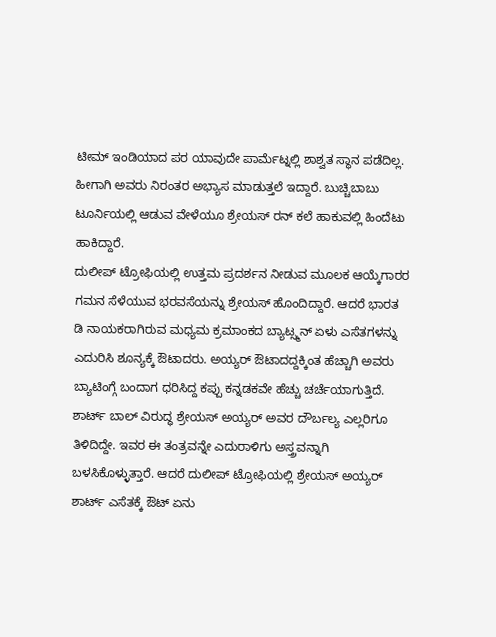ಟೀಮ್ ಇಂಡಿಯಾದ ಪರ ಯಾವುದೇ ಪಾರ್ಮೆಟ್ನಲ್ಲಿ ಶಾಶ್ವತ ಸ್ಥಾನ ಪಡೆದಿಲ್ಲ. ಹೀಗಾಗಿ ಅವರು ನಿರಂತರ ಅಭ್ಯಾಸ ಮಾಡುತ್ತಲೆ ಇದ್ದಾರೆ. ಬುಚ್ಚಿಬಾಬು ಟೂರ್ನಿಯಲ್ಲಿ ಆಡುವ ವೇಳೆಯೂ ಶ್ರೇಯಸ್ ರನ್ ಕಲೆ ಹಾಕುವಲ್ಲಿ ಹಿಂದೆಟು ಹಾಕಿದ್ದಾರೆ.
ದುಲೀಪ್ ಟ್ರೋಫಿಯಲ್ಲಿ ಉತ್ತಮ ಪ್ರದರ್ಶನ ನೀಡುವ ಮೂಲಕ ಆಯ್ಕೆಗಾರರ ಗಮನ ಸೆಳೆಯುವ ಭರವಸೆಯನ್ನು ಶ್ರೇಯಸ್ ಹೊಂದಿದ್ದಾರೆ. ಆದರೆ ಭಾರತ ಡಿ ನಾಯಕರಾಗಿರುವ ಮಧ್ಯಮ ಕ್ರಮಾಂಕದ ಬ್ಯಾಟ್ಸ್ಮನ್ ಏಳು ಎಸೆತಗಳನ್ನು ಎದುರಿಸಿ ಶೂನ್ಯಕ್ಕೆ ಔಟಾದರು. ಅಯ್ಯರ್ ಔಟಾದದ್ದಕ್ಕಿಂತ ಹೆಚ್ಚಾಗಿ ಅವರು ಬ್ಯಾಟಿಂಗ್ಗೆ ಬಂದಾಗ ಧರಿಸಿದ್ದ ಕಪ್ಪು ಕನ್ನಡಕವೇ ಹೆಚ್ಚು ಚರ್ಚೆಯಾಗುತ್ತಿದೆ.
ಶಾರ್ಟ್ ಬಾಲ್ ವಿರುದ್ಧ ಶ್ರೇಯಸ್ ಅಯ್ಯರ್ ಅವರ ದೌರ್ಬಲ್ಯ ಎಲ್ಲರಿಗೂ ತಿಳಿದಿದ್ದೇ. ಇವರ ಈ ತಂತ್ರವನ್ನೇ ಎದುರಾಳಿಗು ಅಸ್ತ್ರವನ್ನಾಗಿ ಬಳಸಿಕೊಳ್ಳುತ್ತಾರೆ. ಆದರೆ ದುಲೀಪ್ ಟ್ರೋಫಿಯಲ್ಲಿ ಶ್ರೇಯಸ್ ಅಯ್ಯರ್ ಶಾರ್ಟ್ ಎಸೆತಕ್ಕೆ ಔಟ್ ಏನು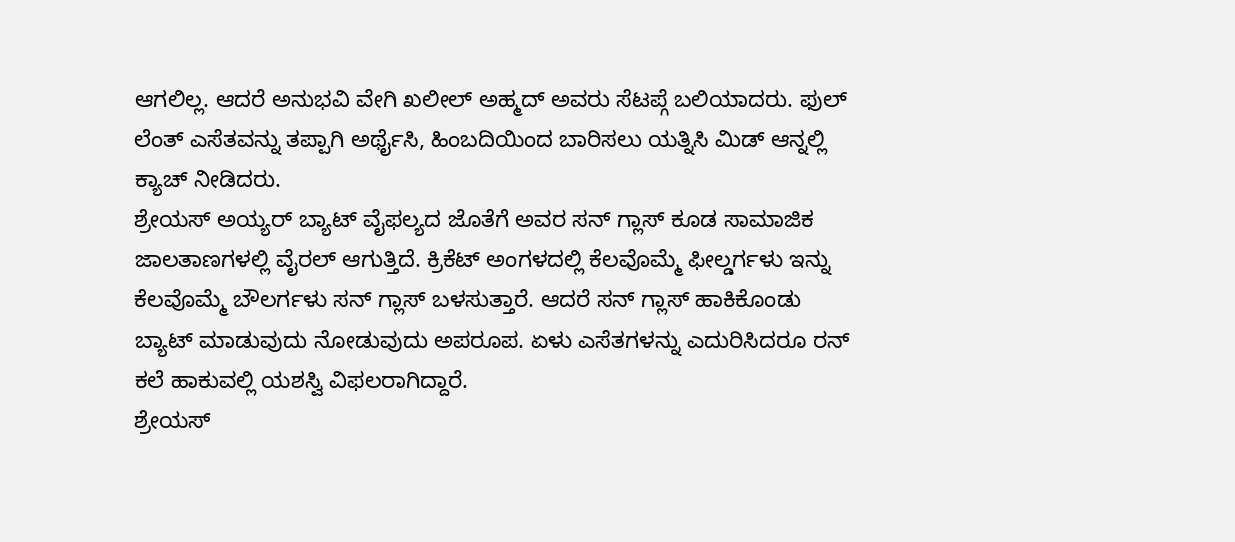ಆಗಲಿಲ್ಲ. ಆದರೆ ಅನುಭವಿ ವೇಗಿ ಖಲೀಲ್ ಅಹ್ಮದ್ ಅವರು ಸೆಟಪ್ಗೆ ಬಲಿಯಾದರು. ಫುಲ್ ಲೆಂತ್ ಎಸೆತವನ್ನು ತಪ್ಪಾಗಿ ಅರ್ಥೈಸಿ, ಹಿಂಬದಿಯಿಂದ ಬಾರಿಸಲು ಯತ್ನಿಸಿ ಮಿಡ್ ಆನ್ನಲ್ಲಿ ಕ್ಯಾಚ್ ನೀಡಿದರು.
ಶ್ರೇಯಸ್ ಅಯ್ಯರ್ ಬ್ಯಾಟ್ ವೈಫಲ್ಯದ ಜೊತೆಗೆ ಅವರ ಸನ್ ಗ್ಲಾಸ್ ಕೂಡ ಸಾಮಾಜಿಕ ಜಾಲತಾಣಗಳಲ್ಲಿ ವೈರಲ್ ಆಗುತ್ತಿದೆ. ಕ್ರಿಕೆಟ್ ಅಂಗಳದಲ್ಲಿ ಕೆಲವೊಮ್ಮೆ ಫೀಲ್ಡರ್ಗಳು ಇನ್ನು ಕೆಲವೊಮ್ಮೆ ಬೌಲರ್ಗಳು ಸನ್ ಗ್ಲಾಸ್ ಬಳಸುತ್ತಾರೆ. ಆದರೆ ಸನ್ ಗ್ಲಾಸ್ ಹಾಕಿಕೊಂಡು ಬ್ಯಾಟ್ ಮಾಡುವುದು ನೋಡುವುದು ಅಪರೂಪ. ಏಳು ಎಸೆತಗಳನ್ನು ಎದುರಿಸಿದರೂ ರನ್ ಕಲೆ ಹಾಕುವಲ್ಲಿ ಯಶಸ್ವಿ ವಿಫಲರಾಗಿದ್ದಾರೆ.
ಶ್ರೇಯಸ್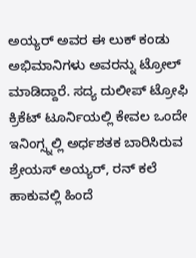ಅಯ್ಯರ್ ಅವರ ಈ ಲುಕ್ ಕಂಡು ಅಭಿಮಾನಿಗಳು ಅವರನ್ನು ಟ್ರೋಲ್ ಮಾಡಿದ್ದಾರೆ. ಸದ್ಯ ದುಲೀಪ್ ಟ್ರೋಫಿ ಕ್ರಿಕೆಟ್ ಟೂರ್ನಿಯಲ್ಲಿ ಕೇವಲ ಒಂದೇ ಇನಿಂಗ್ಸ್ನಲ್ಲಿ ಅರ್ಧಶತಕ ಬಾರಿಸಿರುವ ಶ್ರೇಯಸ್ ಅಯ್ಯರ್, ರನ್ ಕಲೆ ಹಾಕುವಲ್ಲಿ ಹಿಂದೆ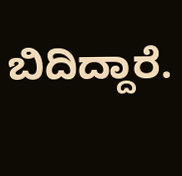ಬಿದಿದ್ದಾರೆ.